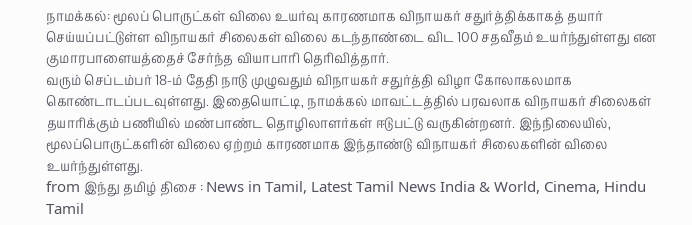நாமக்கல்: மூலப் பொருட்கள் விலை உயர்வு காரணமாக விநாயகர் சதுர்த்திக்காகத் தயார் செய்யப்பட்டுள்ள விநாயகர் சிலைகள் விலை கடந்தாண்டை விட 100 சதவீதம் உயர்ந்துள்ளது என குமாரபாளையத்தைச் சேர்ந்த வியாபாரி தெரிவித்தார்.
வரும் செப்டம்பர் 18-ம் தேதி நாடு முழுவதும் விநாயகர் சதுர்த்தி விழா கோலாகலமாக கொண்டாடப்படவுள்ளது. இதையொட்டி, நாமக்கல் மாவட்டத்தில் பரவலாக விநாயகர் சிலைகள் தயாரிக்கும் பணியில் மண்பாண்ட தொழிலாளர்கள் ஈடுபட்டு வருகின்றனர். இந்நிலையில், மூலப்பொருட்களின் விலை ஏற்றம் காரணமாக இந்தாண்டு விநாயகர் சிலைகளின் விலை உயர்ந்துள்ளது.
from இந்து தமிழ் திசை : News in Tamil, Latest Tamil News India & World, Cinema, Hindu Tamil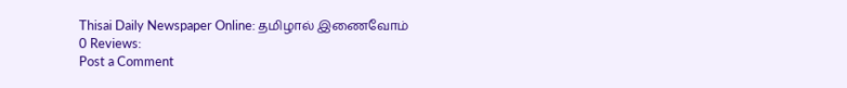Thisai Daily Newspaper Online: தமிழால் இணைவோம்
0 Reviews:
Post a Comment